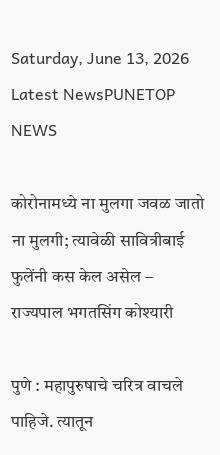Saturday, June 13, 2026
Latest NewsPUNETOP NEWS

कोरोनामध्ये ना मुलगा जवळ जातो ना मुलगी; त्यावेळी सावित्रीबाई फुलेंनी कस केल असेल – राज्यपाल भगतसिंग कोश्यारी

पुणे : महापुरुषाचे चरित्र वाचले पाहिजे. त्यातून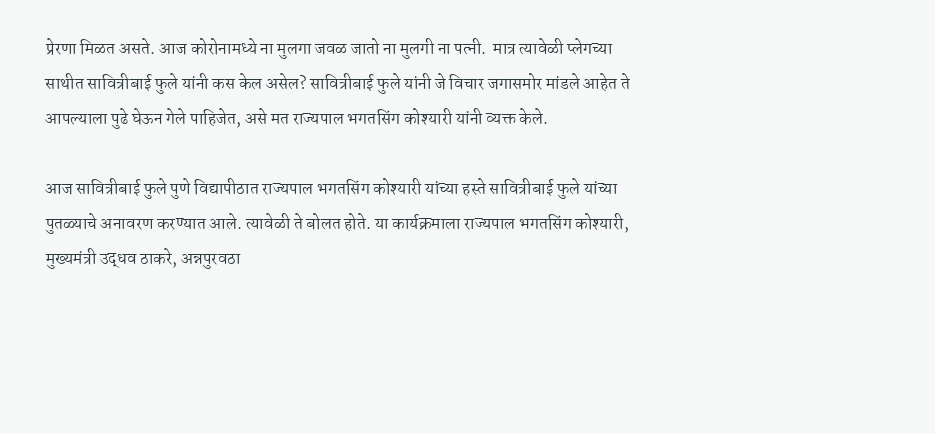प्रेरणा मिळत असते. आज कोरोनामध्ये ना मुलगा जवळ जातो ना मुलगी ना पत्नी.  मात्र त्यावेळी प्लेगच्या साथीत सावित्रीबाई फुले यांनी कस केल असेल? सावित्रीबाई फुले यांनी जे विचार जगासमोर मांडले आहेत ते आपल्याला पुढे घेऊन गेले पाहिजेत, असे मत राज्यपाल भगतसिंग कोश्यारी यांनी व्यक्त केले.

आज सावित्रीबाई फुले पुणे विद्यापीठात राज्यपाल भगतसिंग कोश्यारी यांच्या हस्ते सावित्रीबाई फुले यांच्या पुतळ्याचे अनावरण करण्यात आले. त्यावेळी ते बोलत होते. या कार्यक्रमाला राज्यपाल भगतसिंग कोश्यारी, मुख्यमंत्री उद्धव ठाकरे, अन्नपुरवठा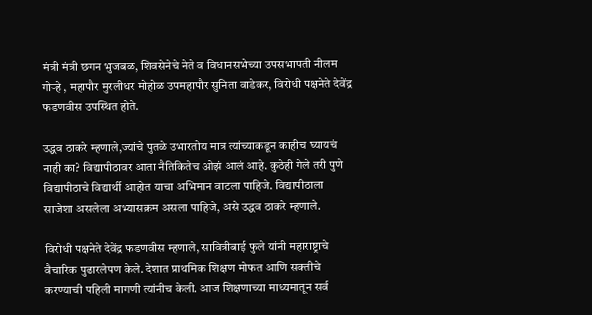मंत्री मंत्री छगन भुजबळ, शिवसेनेचे नेते व विधानसभेच्या उपसभापती नीलम गोऱ्हे , महापौर मुरलीधर मोहोळ उपमहापौर सुनिता वाडेकर, विरोधी पक्षनेते देवेंद्र फडणवीस उपस्थित होते.

उद्धव ठाकरे म्हणाले,ज्यांचे पुतळे उभारतोय मात्र त्यांच्याकडून काहीच घ्यायचं नाही का? विद्यापीठावर आता नैतिकितेच ओझं आलं आहे. कुठेही गेले तरी पुणे विद्यापीठाचे विद्यार्थी आहोत याचा अभिमान वाटला पाहिजे. विद्यापीठाला साजेशा असलेला अभ्यासक्रम असला पाहिजे, असे उद्धव ठाकरे म्हणाले.

विरोधी पक्षनेते देवेंद्र फडणवीस म्हणाले, सावित्रीबाई फुले यांनी महाराष्ट्राचे  वैचारिक पुढारलेपण केले. देशात प्राथमिक शिक्षण मोफत आणि सक्तीचे करण्याची पहिली मागणी त्यांनीच केली. आज शिक्षणाच्या माध्यमातून सर्व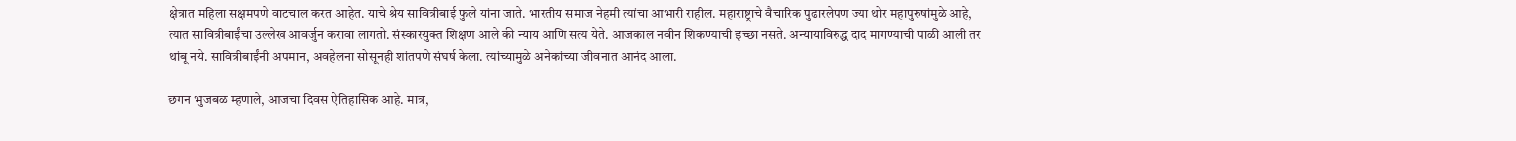क्षेत्रात महिला सक्षमपणे वाटचाल करत आहेत. याचे श्रेय सावित्रीबाई फुले यांना जाते. भारतीय समाज नेहमी त्यांचा आभारी राहील. महाराष्ट्राचे वैचारिक पुढारलेपण ज्या थोर महापुरुषांमुळे आहे, त्यात सावित्रीबाईंचा उल्लेख आवर्जुन करावा लागतो. संस्कारयुक्त शिक्षण आले की न्याय आणि सत्य येते. आजकाल नवीन शिकण्याची इच्छा नसते. अन्यायाविरुद्ध दाद मागण्याची पाळी आली तर थांबू नये. सावित्रीबाईंनी अपमान, अवहेलना सोसूनही शांतपणे संघर्ष केला. त्यांच्यामुळे अनेकांच्या जीवनात आनंद आला.

छगन भुजबळ म्हणाले, आजचा दिवस ऐतिहासिक आहे. मात्र,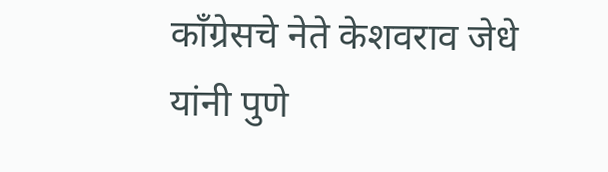कॉंग्रेसचे नेते केशवराव जेधे यांनी पुणे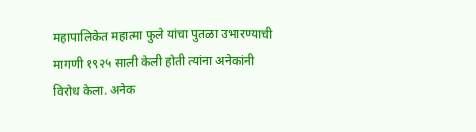महापालिकेत महात्मा फुले यांचा पुतळा उभारण्याची मागणी १९२५ साली केली होती त्यांना अनेकांनी विरोध केला. अनेक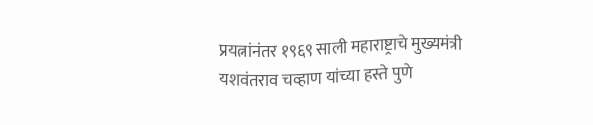प्रयत्नांनंतर १९६९ साली महाराष्ट्राचे मुख्यमंत्री यशवंतराव चव्हाण यांच्या हस्ते पुणे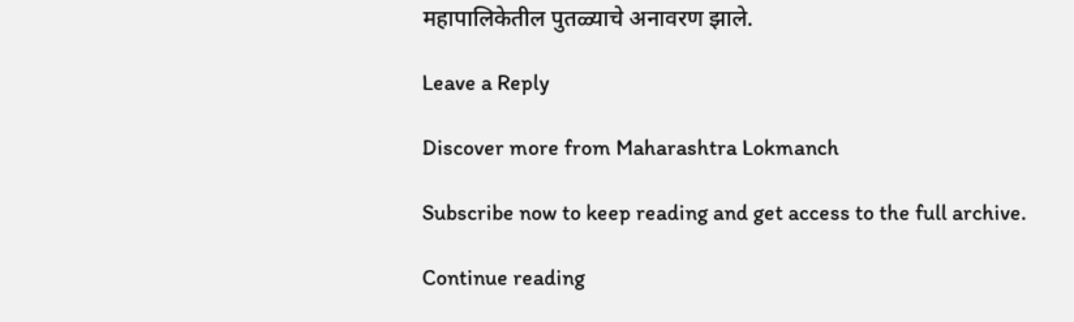महापालिकेतील पुतळ्याचे अनावरण झाले.

Leave a Reply

Discover more from Maharashtra Lokmanch

Subscribe now to keep reading and get access to the full archive.

Continue reading